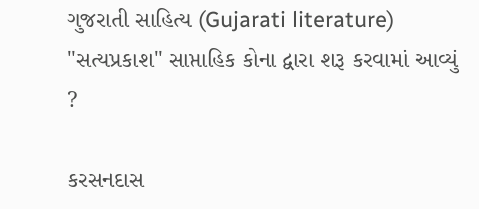ગુજરાતી સાહિત્ય (Gujarati literature)
"સત્યપ્રકાશ" સાપ્તાહિક કોના દ્વારા શરૂ કરવામાં આવ્યું ?

કરસનદાસ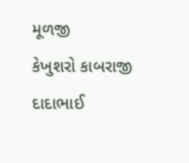મૂળજી
કેખુશરો કાબરાજી
દાદાભાઈ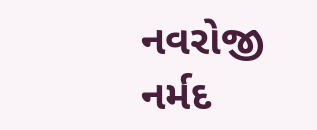નવરોજી
નર્મદ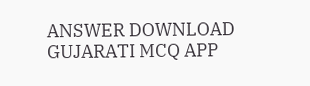ANSWER DOWNLOAD GUJARATI MCQ APP